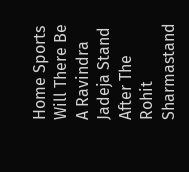Home Sports Will There Be A Ravindra Jadeja Stand After The Rohit Sharmastand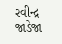રવીન્દ્ર જાડેજા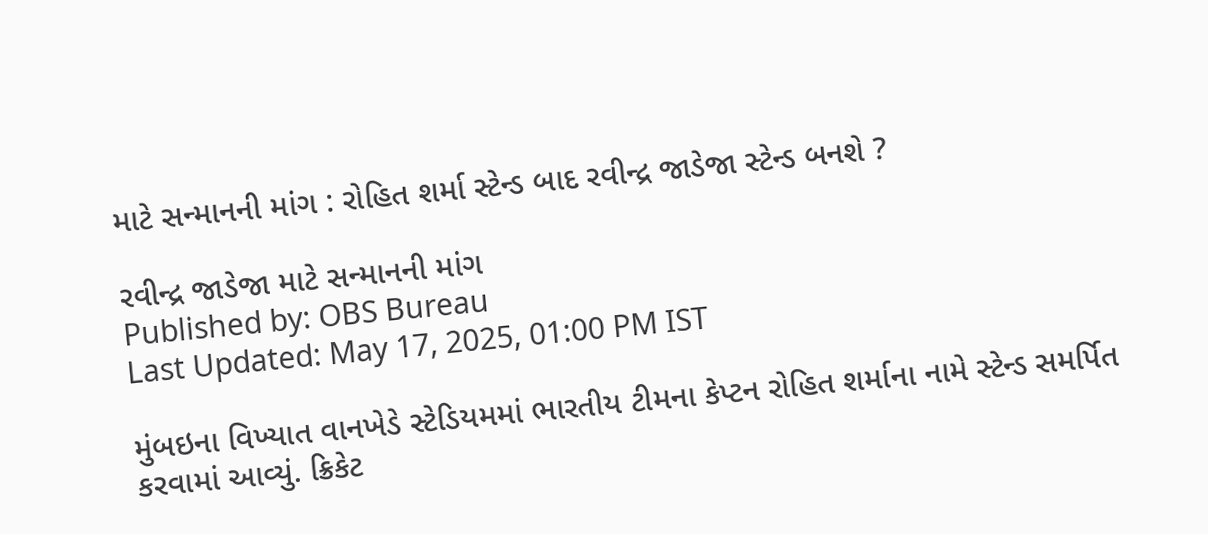માટે સન્માનની માંગ : રોહિત શર્મા સ્ટેન્ડ બાદ રવીન્દ્ર જાડેજા સ્ટેન્ડ બનશે ?

રવીન્દ્ર જાડેજા માટે સન્માનની માંગ
Published by: OBS Bureau
Last Updated: May 17, 2025, 01:00 PM IST

મુંબઇના વિખ્યાત વાનખેડે સ્ટેડિયમમાં ભારતીય ટીમના કેપ્ટન રોહિત શર્માના નામે સ્ટેન્ડ સમર્પિત કરવામાં આવ્યું. ક્રિકેટ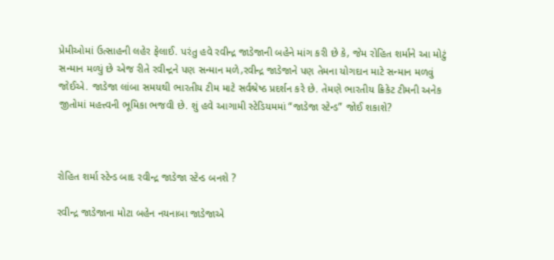પ્રેમીઓમાં ઉત્સાહની લહેર ફેલાઈ. પરંતુ હવે રવીન્દ્ર જાડેજાની બહેને માંગ કરી છે કે, જેમ રોહિત શર્માને આ મોટું સન્માન મળ્યું છે એજ રીતે રવીન્દ્રને પણ સન્માન મળે,રવીન્દ્ર જાડેજાને પણ તેમના યોગદાન માટે સન્માન મળવું જોઈએ. જાડેજા લાંબા સમયથી ભારતીય ટીમ માટે સર્વશ્રેષ્ઠ પ્રદર્શન કરે છે. તેમણે ભારતીય ક્રિકેટ ટીમની અનેક જીતોમાં મહત્ત્વની ભૂમિકા ભજવી છે. શું હવે આગામી સ્ટેડિયમમાં “જાડેજા સ્ટેન્ડ” જોઈ શકાશે?



રોહિત શર્મા સ્ટેન્ડ બાદ રવીન્દ્ર જાડેજા સ્ટેન્ડ બનશે ?

રવીન્દ્ર જાડેજાના મોટા બહેન નયનાબા જાડેજાએ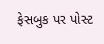ફેસબુક પર પોસ્ટ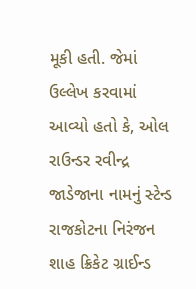મૂકી હતી. જેમાં ઉલ્લેખ કરવામાં આવ્યો હતો કે, ઓલ રાઉન્ડર રવીન્દ્ર જાડેજાના નામનું સ્ટેન્ડ રાજકોટના નિરંજન શાહ ક્રિકેટ ગ્રાઈન્ડ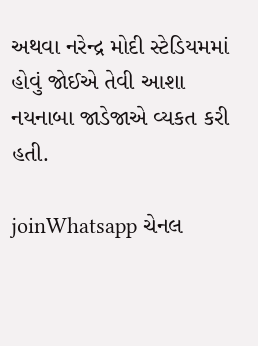અથવા નરેન્દ્ર મોદી સ્ટેડિયમમાં હોવું જોઈએ તેવી આશા નયનાબા જાડેજાએ વ્યકત કરી હતી.

joinWhatsapp ચેનલ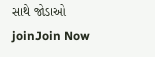સાથે જોડાઓ
joinJoin Now